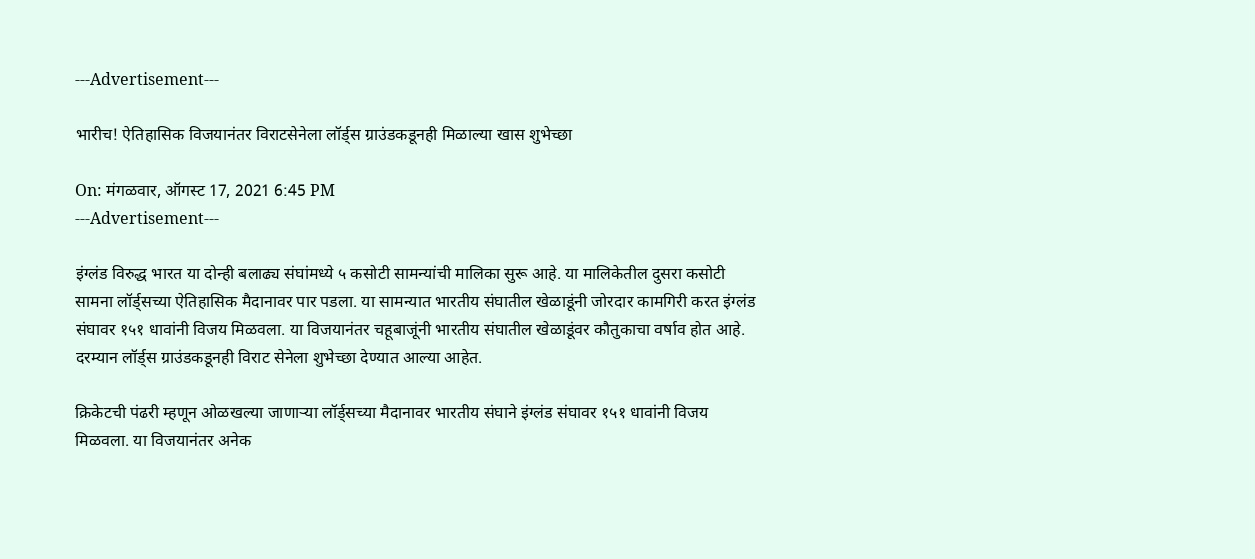---Advertisement---

भारीच! ऐतिहासिक विजयानंतर विराटसेनेला लॉर्ड्स ग्राउंडकडूनही मिळाल्या खास शुभेच्छा

On: मंगळवार, ऑगस्ट 17, 2021 6:45 PM
---Advertisement---

इंग्लंड विरुद्ध भारत या दोन्ही बलाढ्य संघांमध्ये ५ कसोटी सामन्यांची मालिका सुरू आहे. या मालिकेतील दुसरा कसोटी सामना लॉर्ड्सच्या ऐतिहासिक मैदानावर पार पडला. या सामन्यात भारतीय संघातील खेळाडूंनी जोरदार कामगिरी करत इंग्लंड संघावर १५१ धावांनी विजय मिळवला. या विजयानंतर चहूबाजूंनी भारतीय संघातील खेळाडूंवर कौतुकाचा वर्षाव होत आहे. दरम्यान लॉर्ड्स ग्राउंडकडूनही विराट सेनेला शुभेच्छा देण्यात आल्या आहेत.

क्रिकेटची पंढरी म्हणून ओळखल्या जाणाऱ्या लॉर्ड्सच्या मैदानावर भारतीय संघाने इंग्लंड संघावर १५१ धावांनी विजय मिळवला. या विजयानंतर अनेक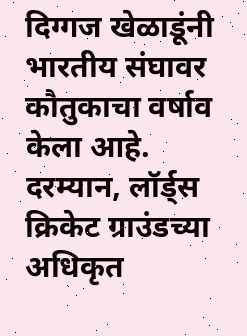दिग्गज खेळाडूंनी भारतीय संघावर कौतुकाचा वर्षाव केला आहे. दरम्यान, लॉर्ड्स क्रिकेट ग्राउंडच्या अधिकृत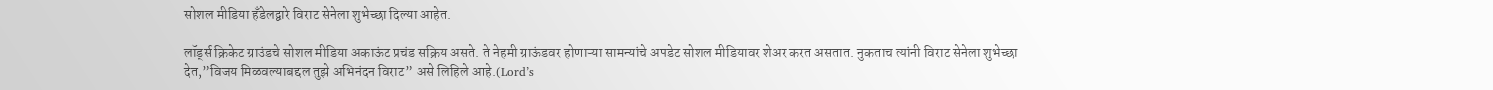सोशल मीडिया हँडेलद्वारे विराट सेनेला शुभेच्छा दिल्या आहेत.

लॉर्ड्स क्रिकेट ग्राउंडचे सोशल मीडिया अकाऊंट प्रचंड सक्रिय असते. ते नेहमी ग्राऊंडवर होणाऱ्या सामन्यांचे अपडेट सोशल मीडियावर शेअर करत असतात. नुकताच त्यांनी विराट सेनेला शुभेच्छा देत,”विजय मिळवल्याबद्दल तुझे अभिनंदन विराट” असे लिहिले आहे.(Lord’s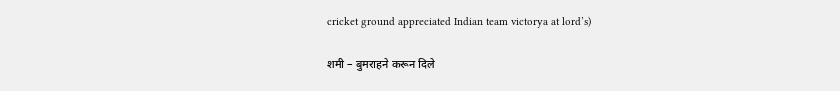cricket ground appreciated Indian team victorya at lord’s)

शमी – बुमराहने करून दिले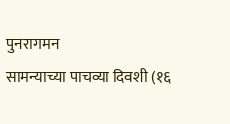पुनरागमन
सामन्याच्या पाचव्या दिवशी (१६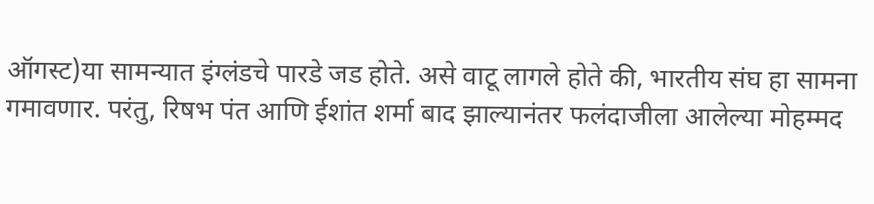ऑगस्ट)या सामन्यात इंग्लंडचे पारडे जड होते. असे वाटू लागले होते की, भारतीय संघ हा सामना गमावणार. परंतु, रिषभ पंत आणि ईशांत शर्मा बाद झाल्यानंतर फलंदाजीला आलेल्या मोहम्मद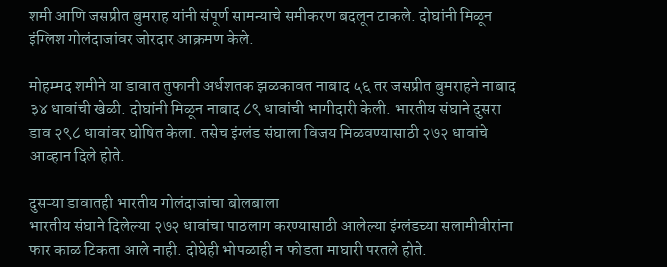शमी आणि जसप्रीत बुमराह यांनी संपूर्ण सामन्याचे समीकरण बदलून टाकले. दोघांनी मिळून इंग्लिश गोलंदाजांवर जोरदार आक्रमण केले.

मोहम्मद शमीने या डावात तुफानी अर्धशतक झळकावत नाबाद ५६ तर जसप्रीत बुमराहने नाबाद ३४ धावांची खेळी. दोघांनी मिळून नाबाद ८९ धावांची भागीदारी केली. भारतीय संघाने दुसरा डाव २९८ धावांवर घोषित केला. तसेच इंग्लंड संघाला विजय मिळवण्यासाठी २७२ धावांचे आव्हान दिले होते.

दुसऱ्या डावातही भारतीय गोलंदाजांचा बोलबाला
भारतीय संघाने दिलेल्या २७२ धावांचा पाठलाग करण्यासाठी आलेल्या इंग्लंडच्या सलामीवीरांना फार काळ टिकता आले नाही. दोघेही भोपळाही न फोडता माघारी परतले होते.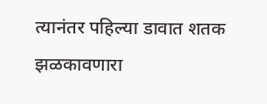त्यानंतर पहिल्या डावात शतक झळकावणारा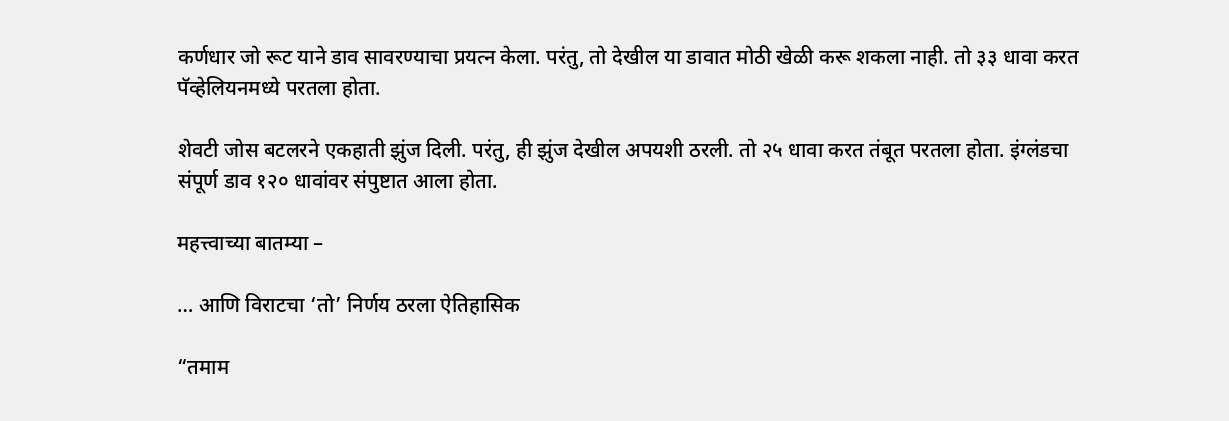कर्णधार जो रूट याने डाव सावरण्याचा प्रयत्न केला. परंतु, तो देखील या डावात मोठी खेळी करू शकला नाही. तो ३३ धावा करत पॅव्हेलियनमध्ये परतला होता.

शेवटी जोस बटलरने एकहाती झुंज दिली. परंतु, ही झुंज देखील अपयशी ठरली. तो २५ धावा करत तंबूत परतला होता. इंग्लंडचा संपूर्ण डाव १२० धावांवर संपुष्टात आला होता.

महत्त्वाच्या बातम्या –

… आणि विराटचा ‘तो’ निर्णय ठरला ऐतिहासिक

“तमाम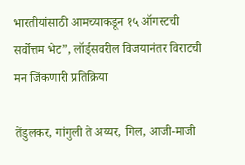भारतीयांसाठी आमच्याकडून १५ ऑगस्टची सर्वोत्तम भेट”, लॉर्ड्सवरील विजयानंतर विराटची मन जिंकणारी प्रतिक्रिया

तेंडुलकर, गांगुली ते अय्यर, गिल, आजी-माजी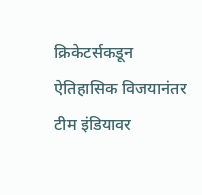क्रिकेटर्सकडून ऐतिहासिक विजयानंतर टीम इंडियावर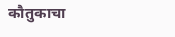कौतुकाचा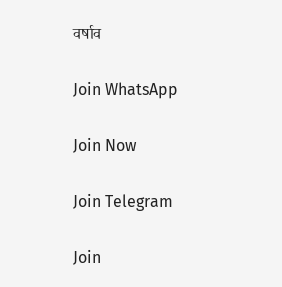वर्षाव

Join WhatsApp

Join Now

Join Telegram

Join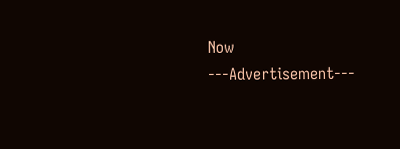Now
---Advertisement---